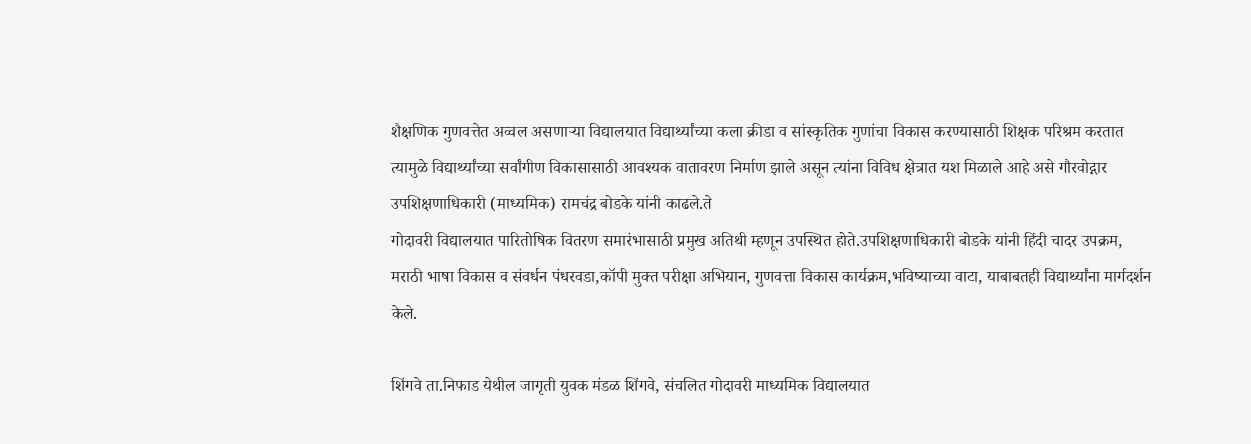शैक्षणिक गुणवत्तेत अव्वल असणाऱ्या विद्यालयात विद्यार्थ्यांच्या कला क्रीडा व सांस्कृतिक गुणांचा विकास करण्यासाठी शिक्षक परिश्रम करतात त्यामुळे विद्यार्थ्यांच्या सर्वांगीण विकासासाठी आवश्यक वातावरण निर्माण झाले असून त्यांना विविध क्षेत्रात यश मिळाले आहे असे गौरवोद्गार उपशिक्षणाधिकारी (माध्यमिक) रामचंद्र बोडके यांनी काढले.ते
गोदावरी विद्यालयात पारितोषिक वितरण समारंभासाठी प्रमुख अतिथी म्हणून उपस्थित होते.उपशिक्षणाधिकारी बोडके यांनी हिंदी चादर उपक्रम, मराठी भाषा विकास व संवर्धन पंधरवडा,कॉपी मुक्त परीक्षा अभियान, गुणवत्ता विकास कार्यक्रम,भविष्याच्या वाटा, याबाबतही विद्यार्थ्यांना मार्गदर्शन केले.

शिंगवे ता.निफाड येथील जागृती युवक मंडळ शिंगवे, संचलित गोदावरी माध्यमिक विद्यालयात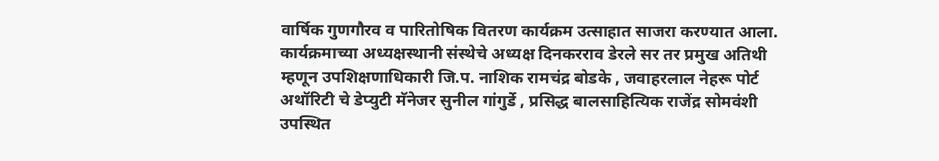वार्षिक गुणगौरव व पारितोषिक वितरण कार्यक्रम उत्साहात साजरा करण्यात आला. कार्यक्रमाच्या अध्यक्षस्थानी संस्थेचे अध्यक्ष दिनकरराव डेरले सर तर प्रमुख अतिथी म्हणून उपशिक्षणाधिकारी जि.प. नाशिक रामचंद्र बोडके , जवाहरलाल नेहरू पोर्ट अथॉरिटी चे डेप्युटी मॅनेजर सुनील गांगुर्डे , प्रसिद्ध बालसाहित्यिक राजेंद्र सोमवंशी उपस्थित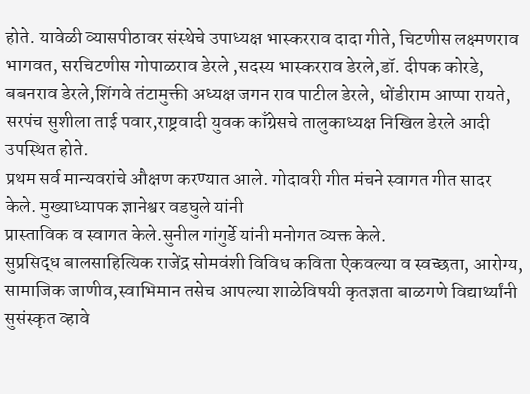होते. यावेळी व्यासपीठावर संस्थेचे उपाध्यक्ष भास्करराव दादा गीते, चिटणीस लक्ष्मणराव भागवत, सरचिटणीस गोपाळराव डेरले ,सदस्य भास्करराव डेरले,डॉ. दीपक कोरडे, बबनराव डेरले,शिंगवे तंटामुक्ती अध्यक्ष जगन राव पाटील डेरले, धोंडीराम आप्पा रायते, सरपंच सुशीला ताई पवार,राष्ट्रवादी युवक काँग्रेसचे तालुकाध्यक्ष निखिल डेरले आदी उपस्थित होते.
प्रथम सर्व मान्यवरांचे औक्षण करण्यात आले. गोदावरी गीत मंचने स्वागत गीत सादर केले. मुख्याध्यापक ज्ञानेश्वर वडघुले यांनी
प्रास्ताविक व स्वागत केले.सुनील गांगुर्डे यांनी मनोगत व्यक्त केले.
सुप्रसिद्ध बालसाहित्यिक राजेंद्र सोमवंशी विविध कविता ऐकवल्या व स्वच्छता, आरोग्य, सामाजिक जाणीव,स्वाभिमान तसेच आपल्या शाळेविषयी कृतज्ञता बाळगणे विद्यार्थ्यांनी सुसंस्कृत व्हावे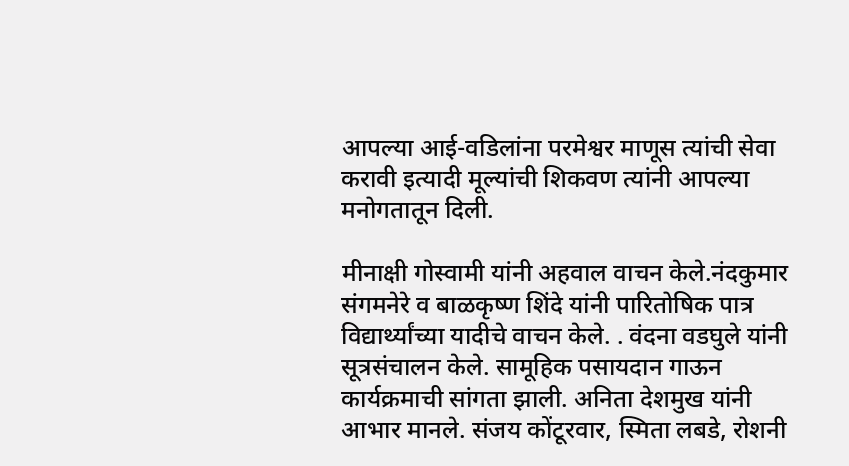आपल्या आई-वडिलांना परमेश्वर माणूस त्यांची सेवा करावी इत्यादी मूल्यांची शिकवण त्यांनी आपल्या मनोगतातून दिली.

मीनाक्षी गोस्वामी यांनी अहवाल वाचन केले.नंदकुमार संगमनेरे व बाळकृष्ण शिंदे यांनी पारितोषिक पात्र विद्यार्थ्यांच्या यादीचे वाचन केले. . वंदना वडघुले यांनी सूत्रसंचालन केले. सामूहिक पसायदान गाऊन कार्यक्रमाची सांगता झाली. अनिता देशमुख यांनी आभार मानले. संजय कोंटूरवार, स्मिता लबडे, रोशनी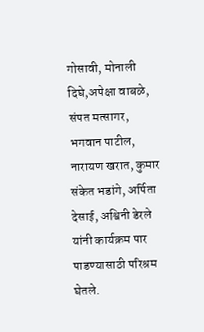गोसावी, मोनाली दिघे,अपेक्षा वाबळे, संपत मत्सागर, भगवान पाटील, नारायण खरात, कुमार संकेत भडांगे, अर्पिता देसाई, अश्विनी डेरले यांनी कार्यक्रम पार पाडण्यासाठी परिश्रम घेतले.